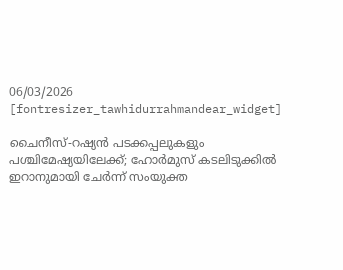06/03/2026
[fontresizer_tawhidurrahmandear_widget]

ചൈനീസ്-റഷ്യൻ പടക്കപ്പലുകളും പശ്ചിമേഷ്യയിലേക്ക്; ഹോർമുസ് കടലിടുക്കിൽ ഇറാനുമായി ചേർന്ന് സംയുക്ത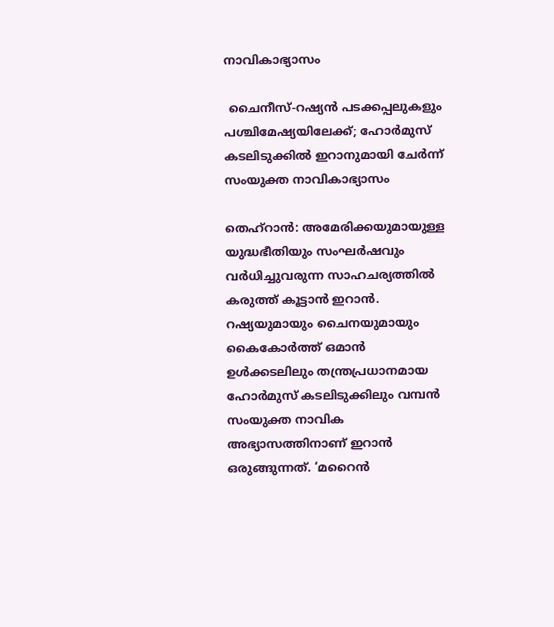നാവികാഭ്യാസം

 ചൈനീസ്-റഷ്യൻ പടക്കപ്പലുകളും പശ്ചിമേഷ്യയിലേക്ക്; ഹോർമുസ് കടലിടുക്കിൽ ഇറാനുമായി ചേർന്ന് സംയുക്ത നാവികാഭ്യാസം

തെഹ്റാൻ: അമേരിക്കയുമായുള്ള യുദ്ധഭീതിയും സംഘർഷവും വർധിച്ചുവരുന്ന സാഹചര്യത്തിൽ കരുത്ത് കൂട്ടാൻ ഇറാൻ. റഷ്യയുമായും ചൈനയുമായും കൈകോർത്ത് ഒമാൻ ഉൾക്കടലിലും തന്ത്രപ്രധാനമായ ഹോർമുസ് കടലിടുക്കിലും വമ്പൻ സംയുക്ത നാവിക അഭ്യാസത്തിനാണ് ഇറാൻ ഒരുങ്ങുന്നത്. ‘മറൈൻ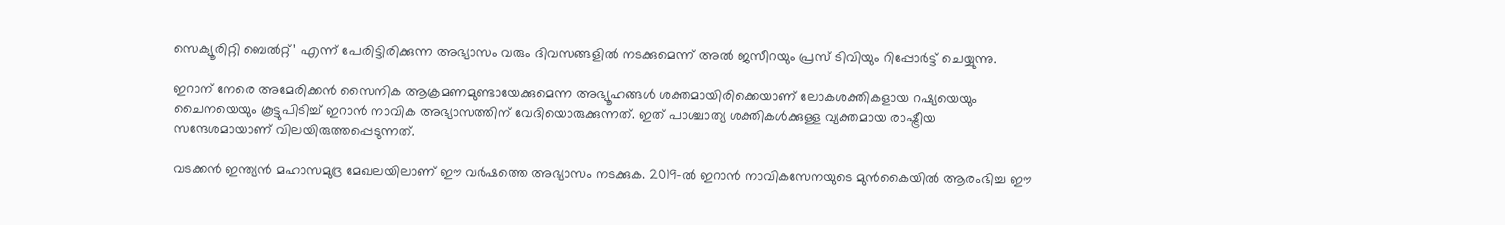സെക്യൂരിറ്റി ബെൽറ്റ്’ എന്ന് പേരിട്ടിരിക്കുന്ന അഭ്യാസം വരും ദിവസങ്ങളിൽ നടക്കുമെന്ന് അൽ ജസീറയും പ്രസ് ടിവിയും റിപ്പോർട്ട് ചെയ്യുന്നു.

ഇറാന് നേരെ അമേരിക്കൻ സൈനിക ആക്രമണമുണ്ടായേക്കുമെന്ന അഭ്യൂഹങ്ങൾ ശക്തമായിരിക്കെയാണ് ലോകശക്തികളായ റഷ്യയെയും ചൈനയെയും കൂട്ടുപിടിച്ച് ഇറാൻ നാവിക അഭ്യാസത്തിന് വേദിയൊരുക്കുന്നത്. ഇത് പാശ്ചാത്യ ശക്തികൾക്കുള്ള വ്യക്തമായ രാഷ്ട്രീയ സന്ദേശമായാണ് വിലയിരുത്തപ്പെടുന്നത്.

വടക്കൻ ഇന്ത്യൻ മഹാസമുദ്ര മേഖലയിലാണ് ഈ വർഷത്തെ അഭ്യാസം നടക്കുക. 2019-ൽ ഇറാൻ നാവികസേനയുടെ മുൻകൈയിൽ ആരംഭിച്ച ഈ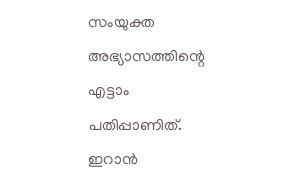സംയുക്ത അഭ്യാസത്തിന്റെ എട്ടാം പതിപ്പാണിത്. ഇറാൻ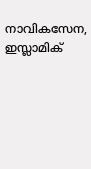നാവികസേന, ഇസ്ലാമിക്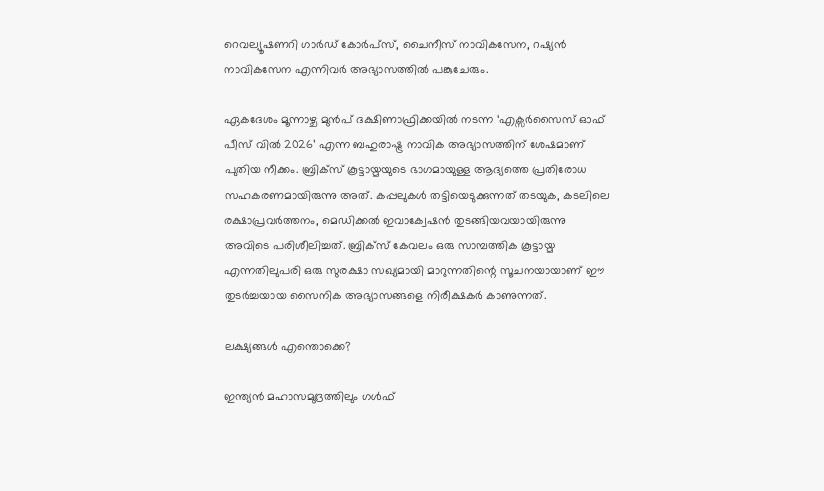റെവല്യൂഷണറി ഗാർഡ് കോർപ്‌സ്, ചൈനീസ് നാവികസേന, റഷ്യൻ നാവികസേന എന്നിവർ അഭ്യാസത്തിൽ പങ്കുചേരും.

ഏകദേശം മൂന്നാഴ്ച മുൻപ് ദക്ഷിണാഫ്രിക്കയിൽ നടന്ന ‘എക്സർസൈസ് ഓഫ് പീസ് വിൽ 2026’ എന്ന ബഹുരാഷ്ട്ര നാവിക അഭ്യാസത്തിന് ശേഷമാണ് പുതിയ നീക്കം. ബ്രിക്സ് കൂട്ടായ്മയുടെ ഭാഗമായുള്ള ആദ്യത്തെ പ്രതിരോധ സഹകരണമായിരുന്നു അത്. കപ്പലുകൾ തട്ടിയെടുക്കുന്നത് തടയുക, കടലിലെ രക്ഷാപ്രവർത്തനം, മെഡിക്കൽ ഇവാക്വേഷൻ തുടങ്ങിയവയായിരുന്നു അവിടെ പരിശീലിച്ചത്. ബ്രിക്സ് കേവലം ഒരു സാമ്പത്തിക കൂട്ടായ്മ എന്നതിലുപരി ഒരു സുരക്ഷാ സഖ്യമായി മാറുന്നതിന്റെ സൂചനയായാണ് ഈ തുടർച്ചയായ സൈനിക അഭ്യാസങ്ങളെ നിരീക്ഷകർ കാണുന്നത്.

ലക്ഷ്യങ്ങൾ എന്തൊക്കെ?

ഇന്ത്യൻ മഹാസമുദ്രത്തിലും ഗൾഫ്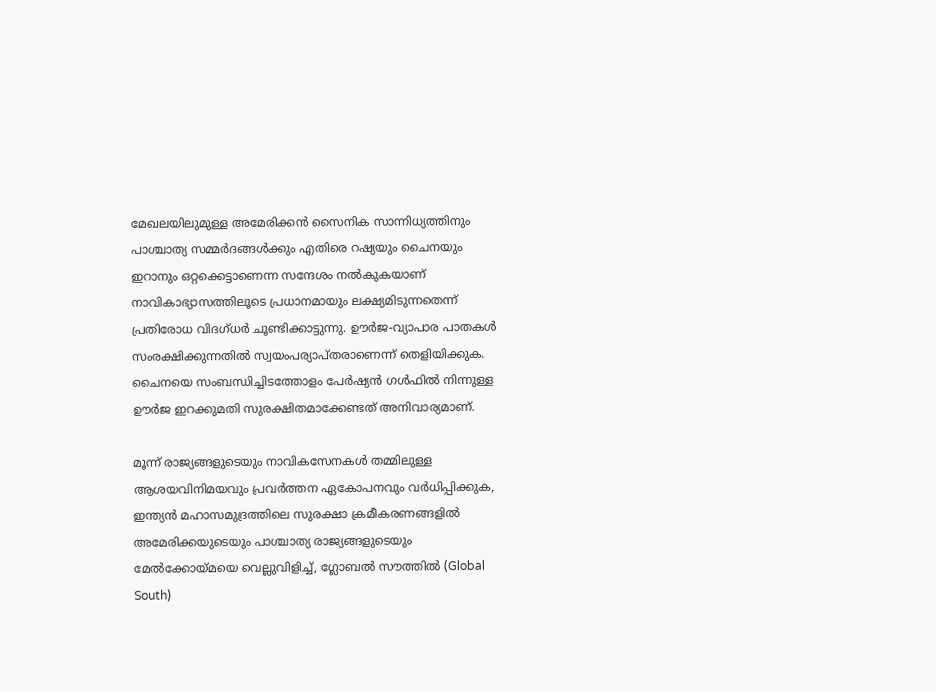മേഖലയിലുമുള്ള അമേരിക്കൻ സൈനിക സാന്നിധ്യത്തിനും പാശ്ചാത്യ സമ്മർദങ്ങൾക്കും എതിരെ റഷ്യയും ചൈനയും ഇറാനും ഒറ്റക്കെട്ടാണെന്ന സന്ദേശം നൽകുകയാണ് നാവികാഭ്യാസത്തിലൂടെ പ്രധാനമായും ലക്ഷ്യമിടുന്നതെന്ന് പ്രതിരോധ വിദഗ്ധർ ചൂണ്ടിക്കാട്ടുന്നു. ഊർജ-വ്യാപാര പാതകൾ സംരക്ഷിക്കുന്നതിൽ സ്വയംപര്യാപ്തരാണെന്ന് തെളിയിക്കുക. ചൈനയെ സംബന്ധിച്ചിടത്തോളം പേർഷ്യൻ ഗൾഫിൽ നിന്നുള്ള ഊർജ ഇറക്കുമതി സുരക്ഷിതമാക്കേണ്ടത് അനിവാര്യമാണ്.

മൂന്ന് രാജ്യങ്ങളുടെയും നാവികസേനകൾ തമ്മിലുള്ള ആശയവിനിമയവും പ്രവർത്തന ഏകോപനവും വർധിപ്പിക്കുക, ഇന്ത്യൻ മഹാസമുദ്രത്തിലെ സുരക്ഷാ ക്രമീകരണങ്ങളിൽ അമേരിക്കയുടെയും പാശ്ചാത്യ രാജ്യങ്ങളുടെയും മേൽക്കോയ്മയെ വെല്ലുവിളിച്ച്, ഗ്ലോബൽ സൗത്തിൽ (Global South)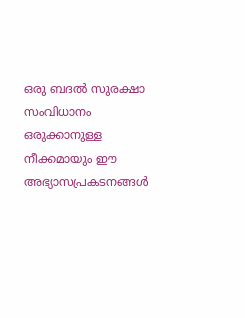ഒരു ബദൽ സുരക്ഷാ സംവിധാനം ഒരുക്കാനുള്ള നീക്കമായും ഈ അഭ്യാസപ്രകടനങ്ങൾ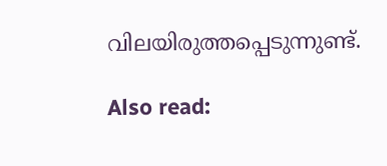വിലയിരുത്തപ്പെടുന്നുണ്ട്.

Also read: